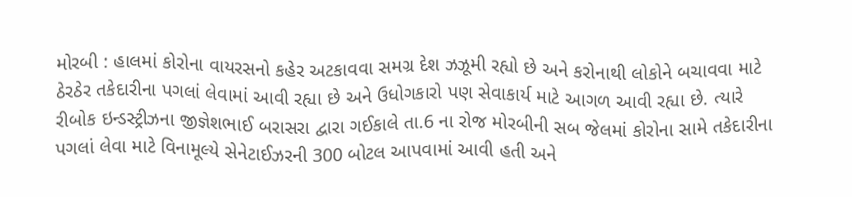મોરબી : હાલમાં કોરોના વાયરસનો કહેર અટકાવવા સમગ્ર દેશ ઝઝૂમી રહ્યો છે અને કરોનાથી લોકોને બચાવવા માટે ઠેરઠેર તકેદારીના પગલાં લેવામાં આવી રહ્યા છે અને ઉધોગકારો પણ સેવાકાર્ય માટે આગળ આવી રહ્યા છે. ત્યારે રીબોક ઇન્ડસ્ટ્રીઝના જીજ્ઞેશભાઈ બરાસરા દ્વારા ગઈકાલે તા.6 ના રોજ મોરબીની સબ જેલમાં કોરોના સામે તકેદારીના પગલાં લેવા માટે વિનામૂલ્યે સેનેટાઈઝરની 300 બોટલ આપવામાં આવી હતી અને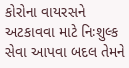કોરોના વાયરસને અટકાવવા માટે નિઃશુલ્ક સેવા આપવા બદલ તેમને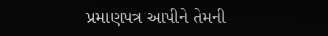પ્રમાણપત્ર આપીને તેમની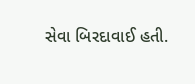સેવા બિરદાવાઈ હતી.